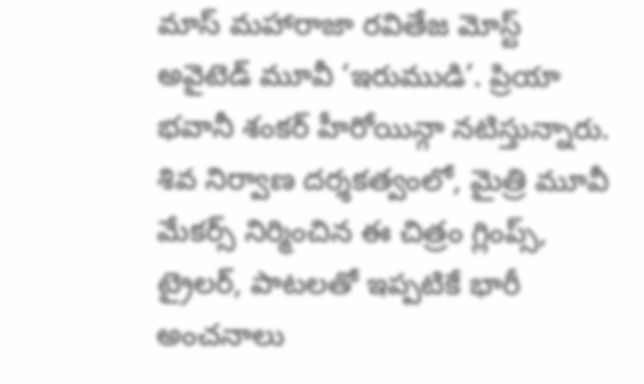మాస్ మహారాజా రవితేజ మోస్ట్ అవైటెడ్ మూవీ ‘ఇరుముడి’. ప్రియా భవానీ శంకర్ హీరోయిన్గా నటిస్తున్నారు. శివ నిర్వాణ దర్శకత్వంలో, మైత్రి మూవీ మేకర్స్ నిర్మించిన ఈ చిత్రం గ్లింప్స్, ట్రైలర్, పాటలతో ఇప్పటికే భారీ అంచనాలు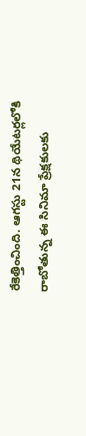రేకెత్తించింది. ఆగస్టు 21న థియేటర్లలోకి రాబోతున్న ఈ సినిమా ప్రేక్షకులకు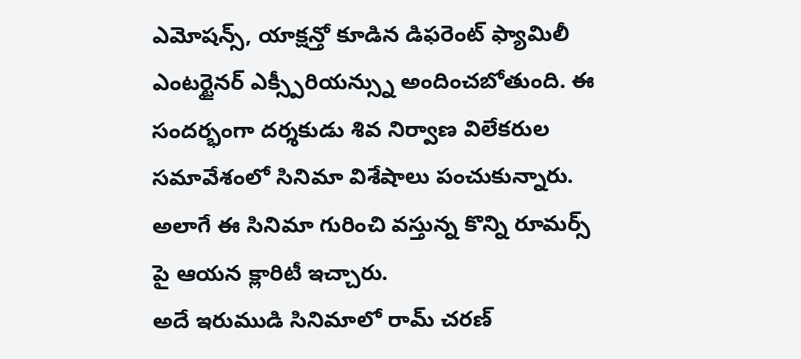ఎమోషన్స్, యాక్షన్తో కూడిన డిఫరెంట్ ఫ్యామిలీ ఎంటర్టైనర్ ఎక్స్పీరియన్స్ను అందించబోతుంది. ఈ సందర్భంగా దర్శకుడు శివ నిర్వాణ విలేకరుల సమావేశంలో సినిమా విశేషాలు పంచుకున్నారు. అలాగే ఈ సినిమా గురించి వస్తున్న కొన్ని రూమర్స్ పై ఆయన క్లారిటీ ఇచ్చారు.
అదే ఇరుముడి సినిమాలో రామ్ చరణ్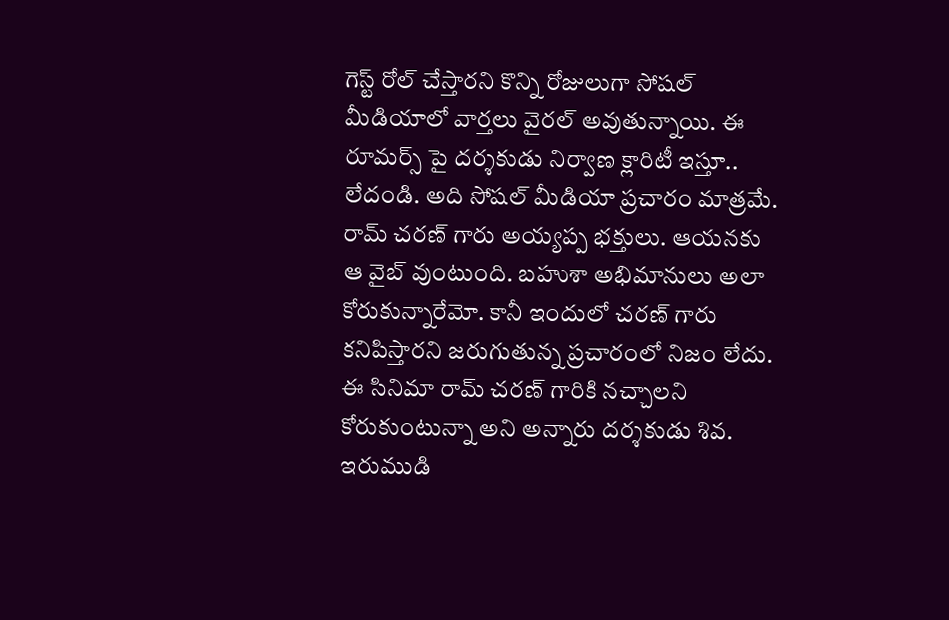గెస్ట్ రోల్ చేస్తారని కొన్ని రోజులుగా సోషల్ మీడియాలో వార్తలు వైరల్ అవుతున్నాయి. ఈ రూమర్స్ పై దర్శకుడు నిర్వాణ క్లారిటీ ఇస్తూ.. లేదండి. అది సోషల్ మీడియా ప్రచారం మాత్రమే. రామ్ చరణ్ గారు అయ్యప్ప భక్తులు. ఆయనకు ఆ వైబ్ వుంటుంది. బహుశా అభిమానులు అలా కోరుకున్నారేమో. కానీ ఇందులో చరణ్ గారు కనిపిస్తారని జరుగుతున్న ప్రచారంలో నిజం లేదు. ఈ సినిమా రామ్ చరణ్ గారికి నచ్చాలని కోరుకుంటున్నా అని అన్నారు దర్శకుడు శివ.
ఇరుముడి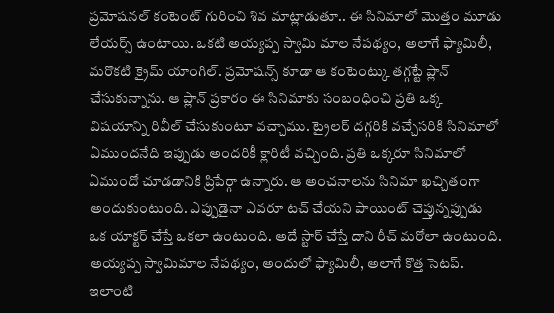ప్రమోషనల్ కంటెంట్ గురించి శివ మాట్లాడుతూ.. ఈ సినిమాలో మొత్తం మూడు లేయర్స్ ఉంటాయి. ఒకటి అయ్యప్ప స్వామి మాల నేపథ్యం, అలాగే ఫ్యామిలీ, మరొకటి క్రైమ్ యాంగిల్. ప్రమోషన్స్ కూడా ఆ కంటెంట్కు తగ్గట్టే ప్లాన్ చేసుకున్నాను. ఆ ప్లాన్ ప్రకారం ఈ సినిమాకు సంబంధించి ప్రతి ఒక్క విషయాన్ని రివీల్ చేసుకుంటూ వచ్చాము. ట్రైలర్ దగ్గరికి వచ్చేసరికి సినిమాలో ఏముందనేది ఇప్పుడు అందరికీ క్లారిటీ వచ్చింది. ప్రతి ఒక్కరూ సినిమాలో ఏముందో చూడడానికి ప్రిపేర్గా ఉన్నారు. ఆ అంచనాలను సినిమా ఖచ్చితంగా అందుకుంటుంది. ఎప్పుడైనా ఎవరూ టచ్ చేయని పాయింట్ చెప్తున్నప్పుడు ఒక యాక్టర్ చేస్తే ఒకలా ఉంటుంది. అదే స్టార్ చేస్తే దాని రీచ్ మరోలా ఉంటుంది. అయ్యప్ప స్వామిమాల నేపథ్యం, అందులో ఫ్యామిలీ, అలాగే కొత్త సెటప్. ఇలాంటి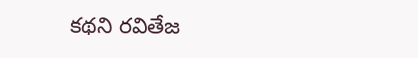కథని రవితేజ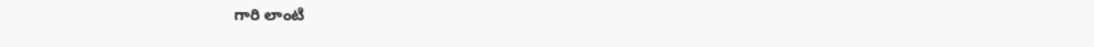గారి లాంటి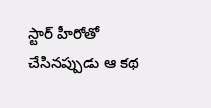స్టార్ హీరోతో చేసినప్పుడు ఆ కథ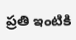ప్రతి ఇంటికి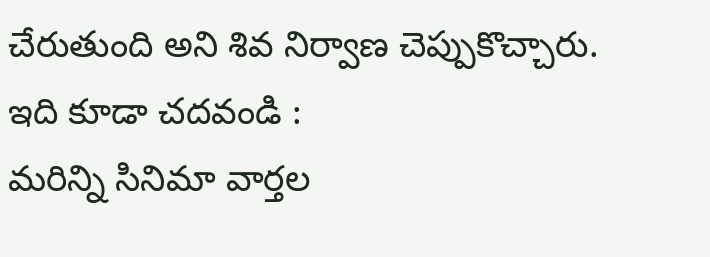చేరుతుంది అని శివ నిర్వాణ చెప్పుకొచ్చారు.
ఇది కూడా చదవండి :
మరిన్ని సినిమా వార్తల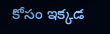కోసం ఇక్కడ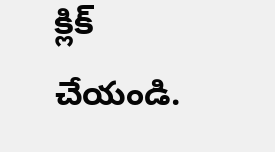క్లిక్ చేయండి.